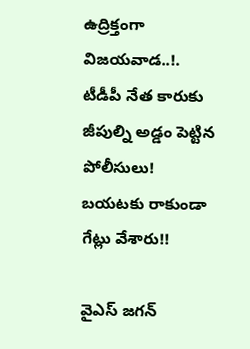ఉద్రిక్తంగా విజయవాడ..!. టీడీపీ నేత కారుకు జీపుల్ని అడ్డం పెట్టిన పోలీసులు! బయటకు రాకుండా గేట్లు వేశారు!!

వైఎస్ జగన్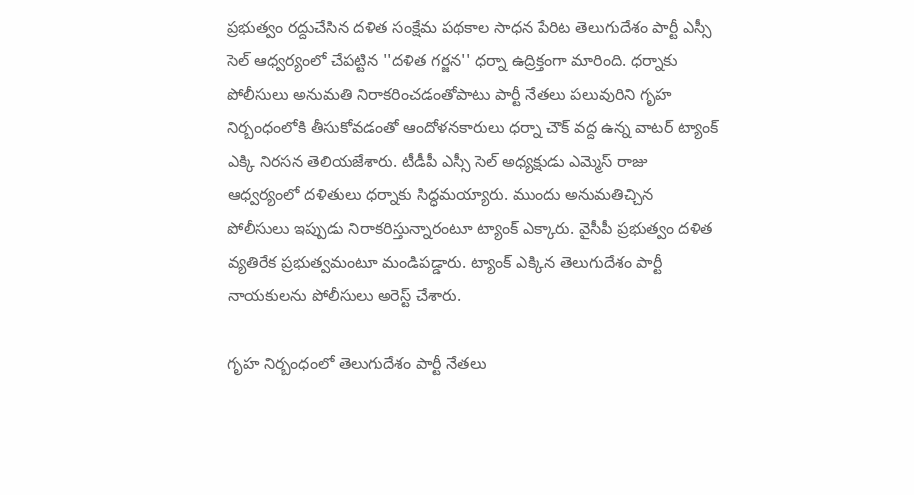ప్రభుత్వం రద్దుచేసిన దళిత సంక్షేమ పథకాల సాధన పేరిట తెలుగుదేశం పార్టీ ఎస్సీ సెల్ ఆధ్వర్యంలో చేపట్టిన ''దళిత గర్జన'' ధర్నా ఉద్రిక్తంగా మారింది. ధర్నాకు పోలీసులు అనుమతి నిరాకరించడంతోపాటు పార్టీ నేతలు పలువురిని గృహ నిర్బంధంలోకి తీసుకోవడంతో ఆందోళనకారులు ధర్నా చౌక్ వద్ద ఉన్న వాటర్ ట్యాంక్ ఎక్కి నిరసన తెలియజేశారు. టీడీపీ ఎస్సీ సెల్ అధ్యక్షుడు ఎమ్మెస్ రాజు ఆధ్వర్యంలో దళితులు ధర్నాకు సిద్ధమయ్యారు. ముందు అనుమతిచ్చిన పోలీసులు ఇప్పుడు నిరాకరిస్తున్నారంటూ ట్యాంక్ ఎక్కారు. వైసీపీ ప్రభుత్వం దళిత వ్యతిరేక ప్రభుత్వమంటూ మండిపడ్డారు. ట్యాంక్ ఎక్కిన తెలుగుదేశం పార్టీ నాయకులను పోలీసులు అరెస్ట్ చేశారు.

గృహ నిర్బంధంలో తెలుగుదేశం పార్టీ నేతలు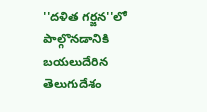''దళిత గర్జన''లో పాల్గొనడానికి బయలుదేరిన తెలుగుదేశం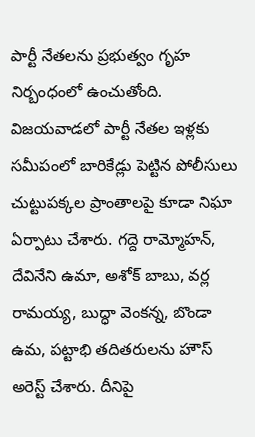పార్టీ నేతలను ప్రభుత్వం గృహ నిర్బంధంలో ఉంచుతోంది. విజయవాడలో పార్టీ నేతల ఇళ్లకు సమీపంలో బారికేడ్లు పెట్టిన పోలీసులు చుట్టుపక్కల ప్రాంతాలపై కూడా నిఘా ఏర్పాటు చేశారు. గద్దె రామ్మోహన్, దేవినేని ఉమా, అశోక్ బాబు, వర్ల రామయ్య, బుద్ధా వెంకన్న, బొండా ఉమ, పట్టాభి తదితరులను హౌస్ అరెస్ట్ చేశారు. దీనిపై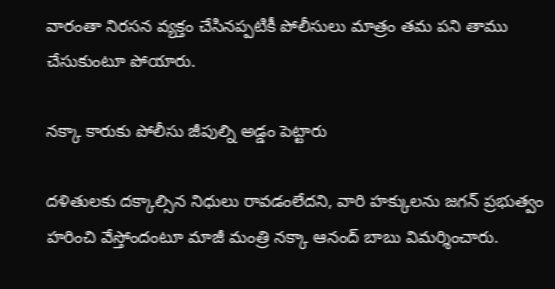వారంతా నిరసన వ్యక్తం చేసినప్పటికీ పోలీసులు మాత్రం తమ పని తాము చేసుకుంటూ పోయారు.

నక్కా కారుకు పోలీసు జీపుల్ని అడ్డం పెట్టారు

దళితులకు దక్కాల్సిన నిధులు రావడంలేదని, వారి హక్కులను జగన్ ప్రభుత్వం హరించి వేస్తోందంటూ మాజీ మంత్రి నక్కా ఆనంద్ బాబు విమర్శించారు.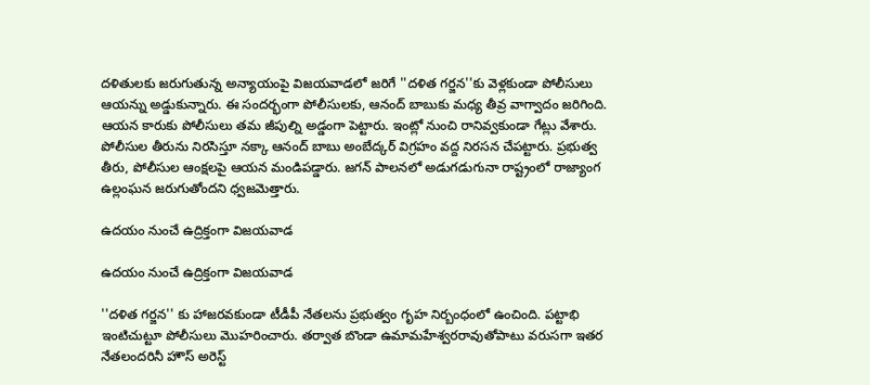దళితులకు జరుగుతున్న అన్యాయంపై విజయవాడలో జరిగే ''దళిత గర్జన''కు వెళ్లకుండా పోలీసులు ఆయన్ను అడ్డుకున్నారు. ఈ సందర్భంగా పోలీసులకు, ఆనంద్ బాబుకు మధ్య తీవ్ర వాగ్వాదం జరిగింది. ఆయన కారుకు పోలీసులు తమ జీపుల్ని అడ్డంగా పెట్టారు. ఇంట్లో నుంచి రానివ్వకుండా గేట్లు వేశారు. పోలీసుల తీరును నిరసిస్తూ నక్కా ఆనంద్ బాబు అంబేద్కర్ విగ్రహం వద్ద నిరసన చేపట్టారు. ప్రభుత్వ తీరు, పోలీసుల ఆంక్షలపై ఆయన మండిపడ్డారు. జగన్ పాలనలో అడుగడుగునా రాష్ట్రంలో రాజ్యాంగ ఉల్లంఘన జరుగుతోందని ధ్వజమెత్తారు.

ఉదయం నుంచే ఉద్రిక్తంగా విజయవాడ

ఉదయం నుంచే ఉద్రిక్తంగా విజయవాడ

''దళిత గర్జన'' కు హాజరవకుండా టీడీపీ నేతలను ప్రభుత్వం గృహ నిర్బంధంలో ఉంచింది. పట్టాభి ఇంటిచుట్టూ పోలీసులు మొహరించారు. తర్వాత బొండా ఉమామహేశ్వరరావుతోపాటు వరుసగా ఇతర నేతలందరినీ హౌస్ అరెస్ట్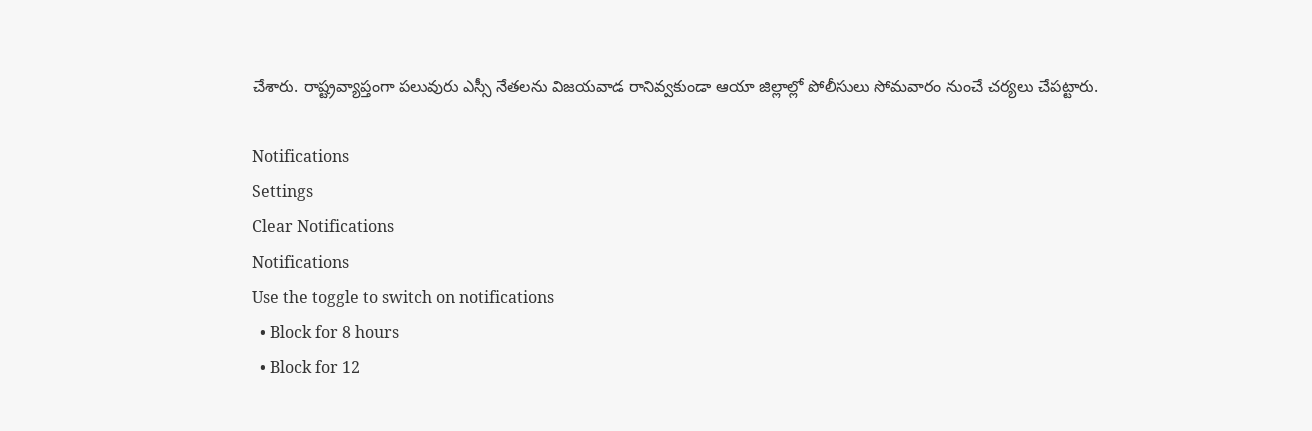చేశారు. రాష్ట్రవ్యాప్తంగా పలువురు ఎస్సీ నేతలను విజయవాడ రానివ్వకుండా ఆయా జిల్లాల్లో పోలీసులు సోమవారం నుంచే చర్యలు చేపట్టారు.

Notifications
Settings
Clear Notifications
Notifications
Use the toggle to switch on notifications
  • Block for 8 hours
  • Block for 12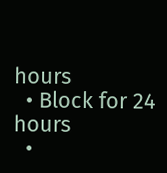hours
  • Block for 24 hours
  •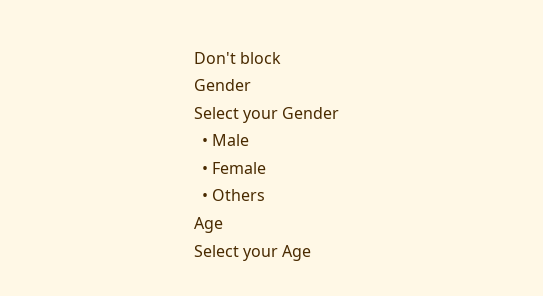Don't block
Gender
Select your Gender
  • Male
  • Female
  • Others
Age
Select your Age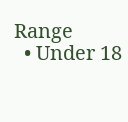Range
  • Under 18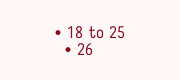• 18 to 25
  • 26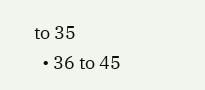to 35
  • 36 to 45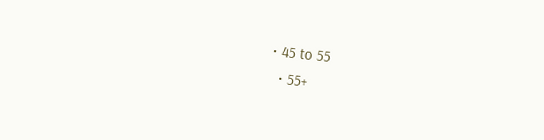• 45 to 55
  • 55+